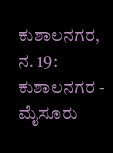ಕುಶಾಲನಗರ, ನ. 19: ಕುಶಾಲನಗರ - ಮೈಸೂರು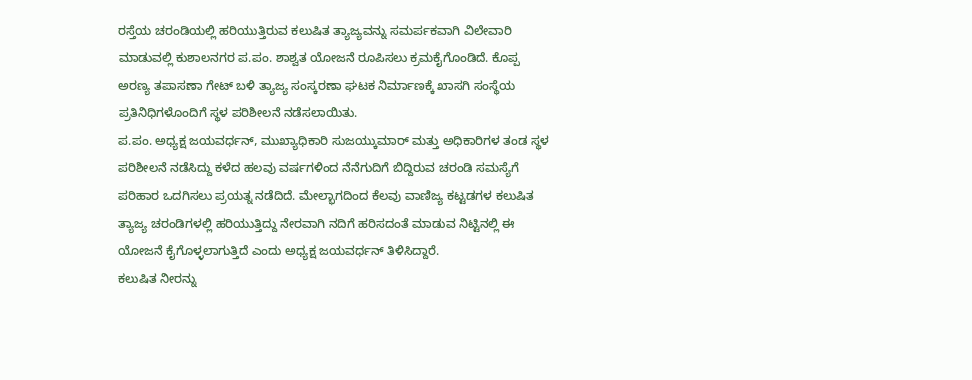ರಸ್ತೆಯ ಚರಂಡಿಯಲ್ಲಿ ಹರಿಯುತ್ತಿರುವ ಕಲುಷಿತ ತ್ಯಾಜ್ಯವನ್ನು ಸಮರ್ಪಕವಾಗಿ ವಿಲೇವಾರಿ ಮಾಡುವಲ್ಲಿ ಕುಶಾಲನಗರ ಪ.ಪಂ. ಶಾಶ್ವತ ಯೋಜನೆ ರೂಪಿಸಲು ಕ್ರಮಕೈಗೊಂಡಿದೆ. ಕೊಪ್ಪ ಅರಣ್ಯ ತಪಾಸಣಾ ಗೇಟ್ ಬಳಿ ತ್ಯಾಜ್ಯ ಸಂಸ್ಕರಣಾ ಘಟಕ ನಿರ್ಮಾಣಕ್ಕೆ ಖಾಸಗಿ ಸಂಸ್ಥೆಯ ಪ್ರತಿನಿಧಿಗಳೊಂದಿಗೆ ಸ್ಥಳ ಪರಿಶೀಲನೆ ನಡೆಸಲಾಯಿತು.
ಪ.ಪಂ. ಅಧ್ಯಕ್ಷ ಜಯವರ್ಧನ್, ಮುಖ್ಯಾಧಿಕಾರಿ ಸುಜಯ್ಕುಮಾರ್ ಮತ್ತು ಅಧಿಕಾರಿಗಳ ತಂಡ ಸ್ಥಳ ಪರಿಶೀಲನೆ ನಡೆಸಿದ್ದು ಕಳೆದ ಹಲವು ವರ್ಷಗಳಿಂದ ನೆನೆಗುದಿಗೆ ಬಿದ್ದಿರುವ ಚರಂಡಿ ಸಮಸ್ಯೆಗೆ ಪರಿಹಾರ ಒದಗಿಸಲು ಪ್ರಯತ್ನ ನಡೆದಿದೆ. ಮೇಲ್ಭಾಗದಿಂದ ಕೆಲವು ವಾಣಿಜ್ಯ ಕಟ್ಟಡಗಳ ಕಲುಷಿತ ತ್ಯಾಜ್ಯ ಚರಂಡಿಗಳಲ್ಲಿ ಹರಿಯುತ್ತಿದ್ದು ನೇರವಾಗಿ ನದಿಗೆ ಹರಿಸದಂತೆ ಮಾಡುವ ನಿಟ್ಟಿನಲ್ಲಿ ಈ ಯೋಜನೆ ಕೈಗೊಳ್ಳಲಾಗುತ್ತಿದೆ ಎಂದು ಅಧ್ಯಕ್ಷ ಜಯವರ್ಧನ್ ತಿಳಿಸಿದ್ದಾರೆ.
ಕಲುಷಿತ ನೀರನ್ನು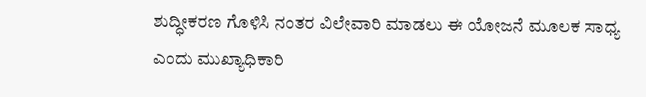ಶುದ್ಧೀಕರಣ ಗೊಳಿಸಿ ನಂತರ ವಿಲೇವಾರಿ ಮಾಡಲು ಈ ಯೋಜನೆ ಮೂಲಕ ಸಾಧ್ಯ ಎಂದು ಮುಖ್ಯಾಧಿಕಾರಿ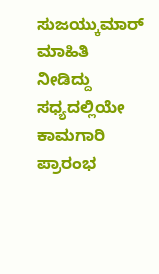ಸುಜಯ್ಕುಮಾರ್ ಮಾಹಿತಿ ನೀಡಿದ್ದು ಸಧ್ಯದಲ್ಲಿಯೇ ಕಾಮಗಾರಿ ಪ್ರಾರಂಭ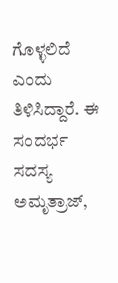ಗೊಳ್ಳಲಿದೆ ಎಂದು ತಿಳಿಸಿದ್ದಾರೆ. ಈ ಸಂದರ್ಭ ಸದಸ್ಯ ಅಮೃತ್ರಾಜ್,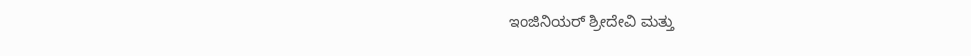ಇಂಜಿನಿಯರ್ ಶ್ರೀದೇವಿ ಮತ್ತು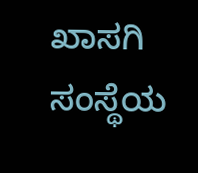ಖಾಸಗಿ ಸಂಸ್ಥೆಯ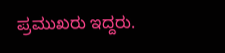ಪ್ರಮುಖರು ಇದ್ದರು.